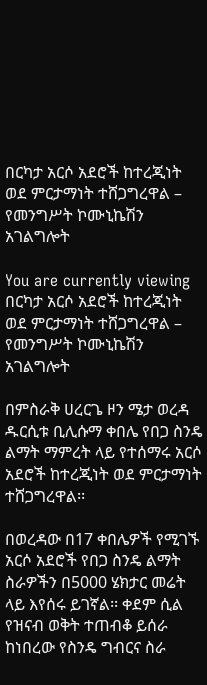በርካታ አርሶ አደሮች ከተረጂነት ወደ ምርታማነት ተሸጋግረዋል – የመንግሥት ኮሙኒኬሽን አገልግሎት

You are currently viewing በርካታ አርሶ አደሮች ከተረጂነት ወደ ምርታማነት ተሸጋግረዋል – የመንግሥት ኮሙኒኬሽን አገልግሎት

በምስራቅ ሀረርጌ ዞን ሜታ ወረዳ ዱርሲቱ ቢሊሱማ ቀበሌ የበጋ ስንዴ ልማት ማምረት ላይ የተሰማሩ አርሶ አደሮች ከተረጂነት ወደ ምርታማነት ተሸጋግረዋል፡፡

በወረዳው በ17 ቀበሌዎች የሚገኙ አርሶ አደሮች የበጋ ስንዴ ልማት ስራዎችን በ5000 ሄክታር መሬት ላይ እየሰሩ ይገኛል፡፡ ቀደም ሲል የዝናብ ወቅት ተጠብቆ ይሰራ ከነበረው የስንዴ ግብርና ስራ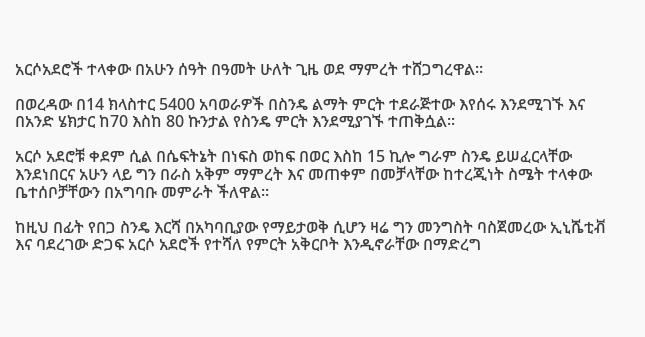አርሶአደሮች ተላቀው በአሁን ሰዓት በዓመት ሁለት ጊዜ ወደ ማምረት ተሸጋግረዋል፡፡

በወረዳው በ14 ክላስተር 5400 አባወራዎች በስንዴ ልማት ምርት ተደራጅተው እየሰሩ እንደሚገኙ እና በአንድ ሄክታር ከ70 እስከ 80 ኩንታል የስንዴ ምርት እንደሚያገኙ ተጠቅሷል፡፡

አርሶ አደሮቹ ቀደም ሲል በሴፍትኔት በነፍስ ወከፍ በወር እስከ 15 ኪሎ ግራም ስንዴ ይሠፈርላቸው እንደነበርና አሁን ላይ ግን በራስ አቅም ማምረት እና መጠቀም በመቻላቸው ከተረጂነት ስሜት ተላቀው ቤተሰቦቻቸውን በአግባቡ መምራት ችለዋል፡፡

ከዚህ በፊት የበጋ ስንዴ እርሻ በአካባቢያው የማይታወቅ ሲሆን ዛሬ ግን መንግስት ባስጀመረው ኢኒሼቲቭ እና ባደረገው ድጋፍ አርሶ አደሮች የተሻለ የምርት አቅርቦት እንዲኖራቸው በማድረግ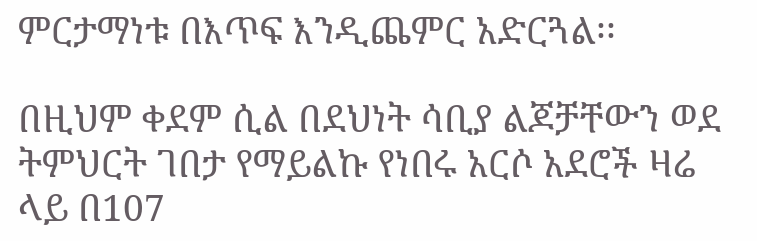ምርታማነቱ በእጥፍ እንዲጨምር አድርጓል፡፡

በዚህም ቀደም ሲል በደህነት ሳቢያ ልጆቻቸውን ወደ ትምህርት ገበታ የማይልኩ የነበሩ አርሶ አደሮች ዛሬ ላይ በ107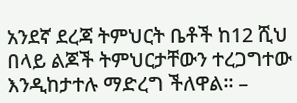አንደኛ ደረጃ ትምህርት ቤቶች ከ12 ሺህ በላይ ልጆች ትምህርታቸውን ተረጋግተው እንዲከታተሉ ማድረግ ችለዋል፡፡ –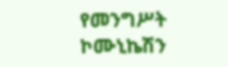የመንግሥት ኮሙኒኬሽን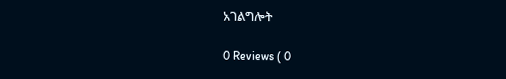አገልግሎት

0 Reviews ( 0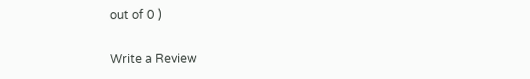out of 0 )

Write a Review